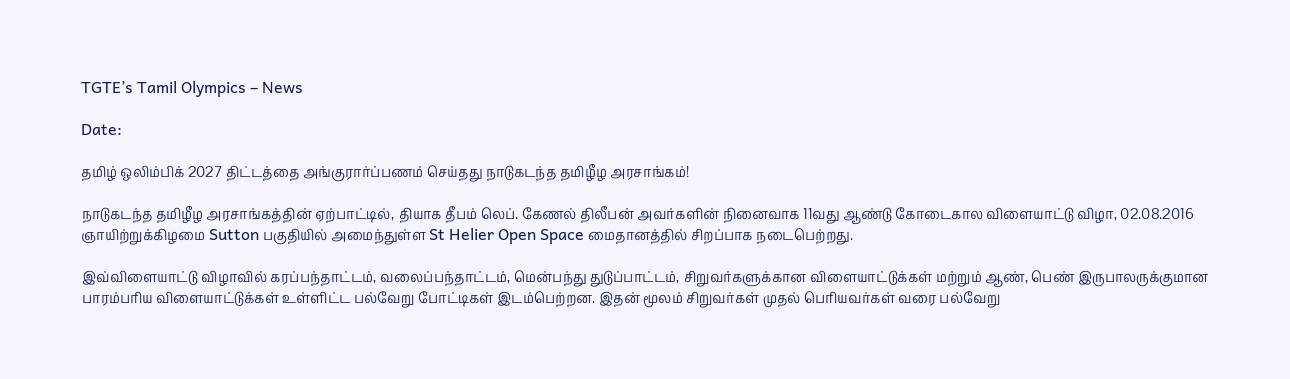TGTE’s Tamil Olympics – News

Date:

தமிழ் ஒலிம்பிக் 2027 திட்டத்தை அங்குரார்ப்பணம் செய்தது நாடுகடந்த தமிழீழ அரசாங்கம்!

நாடுகடந்த தமிழீழ அரசாங்கத்தின் ஏற்பாட்டில், தியாக தீபம் லெப். கேணல் திலீபன் அவர்களின் நினைவாக 11வது ஆண்டு கோடைகால விளையாட்டு விழா, 02.08.2016 ஞாயிற்றுக்கிழமை Sutton பகுதியில் அமைந்துள்ள St Helier Open Space மைதானத்தில் சிறப்பாக நடைபெற்றது.

இவ்விளையாட்டு விழாவில் கரப்பந்தாட்டம், வலைப்பந்தாட்டம், மென்பந்து துடுப்பாட்டம், சிறுவர்களுக்கான விளையாட்டுக்கள் மற்றும் ஆண், பெண் இருபாலருக்குமான பாரம்பரிய விளையாட்டுக்கள் உள்ளிட்ட பல்வேறு போட்டிகள் இடம்பெற்றன. இதன் மூலம் சிறுவர்கள் முதல் பெரியவர்கள் வரை பல்வேறு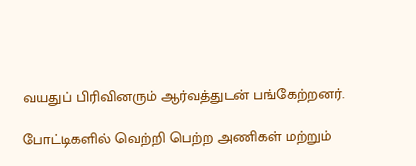வயதுப் பிரிவினரும் ஆர்வத்துடன் பங்கேற்றனர்.

போட்டிகளில் வெற்றி பெற்ற அணிகள் மற்றும்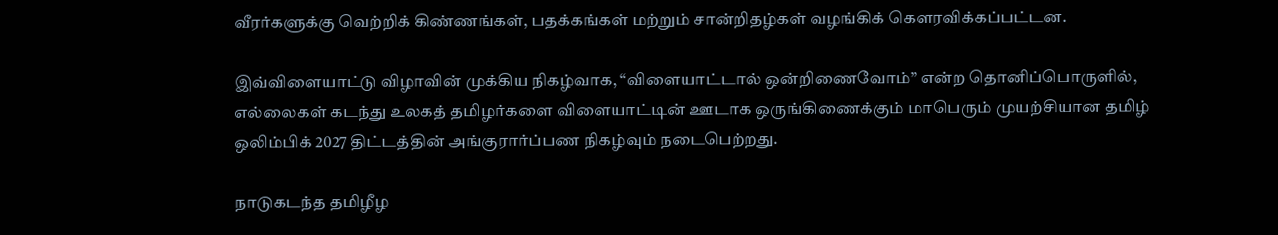வீரர்களுக்கு வெற்றிக் கிண்ணங்கள், பதக்கங்கள் மற்றும் சான்றிதழ்கள் வழங்கிக் கௌரவிக்கப்பட்டன.

இவ்விளையாட்டு விழாவின் முக்கிய நிகழ்வாக, “விளையாட்டால் ஒன்றிணைவோம்” என்ற தொனிப்பொருளில், எல்லைகள் கடந்து உலகத் தமிழர்களை விளையாட்டின் ஊடாக ஒருங்கிணைக்கும் மாபெரும் முயற்சியான தமிழ் ஒலிம்பிக் 2027 திட்டத்தின் அங்குரார்ப்பண நிகழ்வும் நடைபெற்றது.

நாடுகடந்த தமிழீழ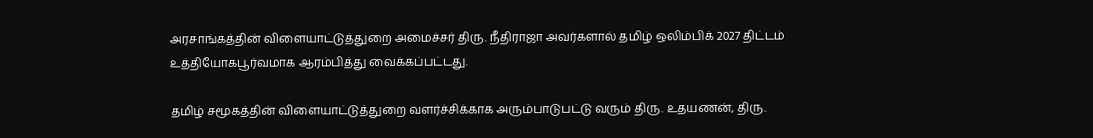அரசாங்கத்தின் விளையாட்டுத்துறை அமைச்சர் திரு. நீதிராஜா அவர்களால் தமிழ் ஒலிம்பிக் 2027 திட்டம் உத்தியோகபூர்வமாக ஆரம்பித்து வைக்கப்பட்டது.

தமிழ் சமூகத்தின் விளையாட்டுத்துறை வளர்ச்சிக்காக அரும்பாடுபட்டு வரும் திரு. உதயணன், திரு.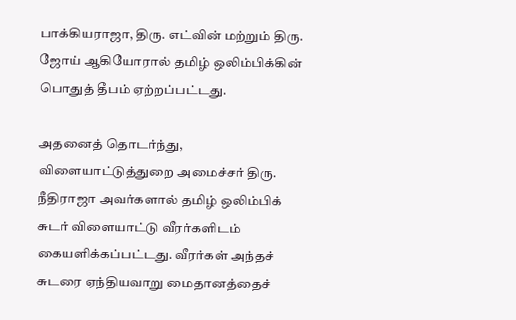பாக்கியராஜா, திரு. எட்வின் மற்றும் திரு. ஜோய் ஆகியோரால் தமிழ் ஒலிம்பிக்கின் பொதுத் தீபம் ஏற்றப்பட்டது.

அதனைத் தொடர்ந்து, விளையாட்டுத்துறை அமைச்சர் திரு. நீதிராஜா அவர்களால் தமிழ் ஒலிம்பிக் சுடர் விளையாட்டு வீரர்களிடம் கையளிக்கப்பட்டது. வீரர்கள் அந்தச் சுடரை ஏந்தியவாறு மைதானத்தைச்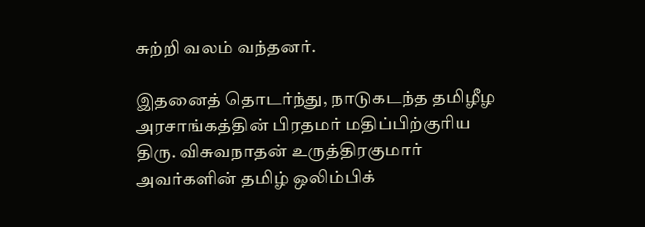சுற்றி வலம் வந்தனர்.

இதனைத் தொடர்ந்து, நாடுகடந்த தமிழீழ அரசாங்கத்தின் பிரதமர் மதிப்பிற்குரிய திரு. விசுவநாதன் உருத்திரகுமார் அவர்களின் தமிழ் ஒலிம்பிக்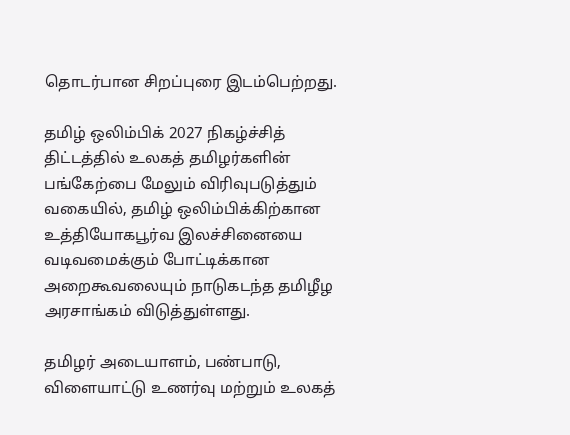தொடர்பான சிறப்புரை இடம்பெற்றது.

தமிழ் ஒலிம்பிக் 2027 நிகழ்ச்சித் திட்டத்தில் உலகத் தமிழர்களின் பங்கேற்பை மேலும் விரிவுபடுத்தும் வகையில், தமிழ் ஒலிம்பிக்கிற்கான உத்தியோகபூர்வ இலச்சினையை வடிவமைக்கும் போட்டிக்கான அறைகூவலையும் நாடுகடந்த தமிழீழ அரசாங்கம் விடுத்துள்ளது.

தமிழர் அடையாளம், பண்பாடு, விளையாட்டு உணர்வு மற்றும் உலகத்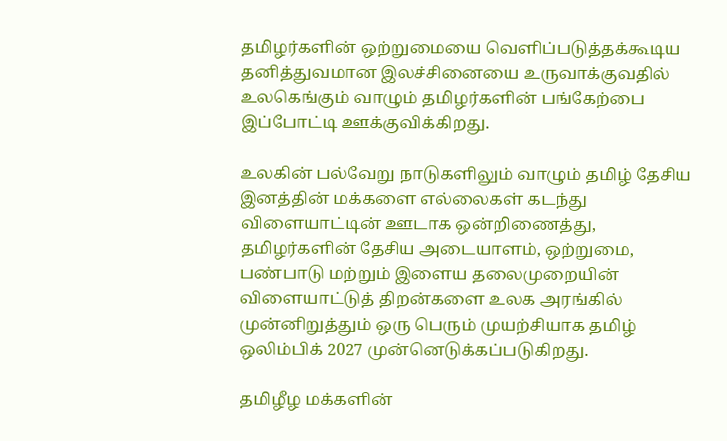தமிழர்களின் ஒற்றுமையை வெளிப்படுத்தக்கூடிய தனித்துவமான இலச்சினையை உருவாக்குவதில் உலகெங்கும் வாழும் தமிழர்களின் பங்கேற்பை இப்போட்டி ஊக்குவிக்கிறது.

உலகின் பல்வேறு நாடுகளிலும் வாழும் தமிழ் தேசிய இனத்தின் மக்களை எல்லைகள் கடந்து விளையாட்டின் ஊடாக ஒன்றிணைத்து, தமிழர்களின் தேசிய அடையாளம், ஒற்றுமை, பண்பாடு மற்றும் இளைய தலைமுறையின் விளையாட்டுத் திறன்களை உலக அரங்கில் முன்னிறுத்தும் ஒரு பெரும் முயற்சியாக தமிழ் ஒலிம்பிக் 2027 முன்னெடுக்கப்படுகிறது.

தமிழீழ மக்களின்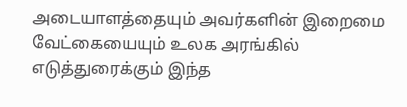அடையாளத்தையும் அவர்களின் இறைமை வேட்கையையும் உலக அரங்கில் எடுத்துரைக்கும் இந்த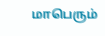மாபெரும்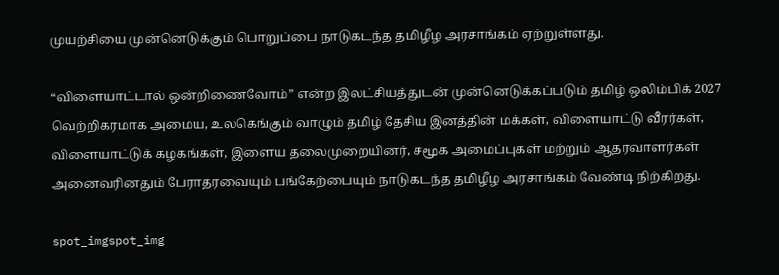முயற்சியை முன்னெடுக்கும் பொறுப்பை நாடுகடந்த தமிழீழ அரசாங்கம் ஏற்றுள்ளது.

“விளையாட்டால் ஒன்றிணைவோம்” என்ற இலட்சியத்துடன் முன்னெடுக்கப்படும் தமிழ் ஒலிம்பிக் 2027 வெற்றிகரமாக அமைய, உலகெங்கும் வாழும் தமிழ் தேசிய இனத்தின் மக்கள், விளையாட்டு வீரர்கள், விளையாட்டுக் கழகங்கள், இளைய தலைமுறையினர், சமூக அமைப்புகள் மற்றும் ஆதரவாளர்கள் அனைவரினதும் பேராதரவையும் பங்கேற்பையும் நாடுகடந்த தமிழீழ அரசாங்கம் வேண்டி நிற்கிறது.

spot_imgspot_img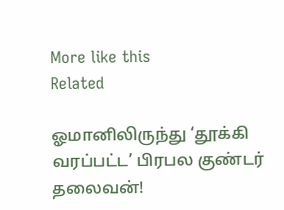More like this
Related

ஓமானிலிருந்து ‘தூக்கி வரப்பட்ட’ பிரபல குண்டர் தலைவன்!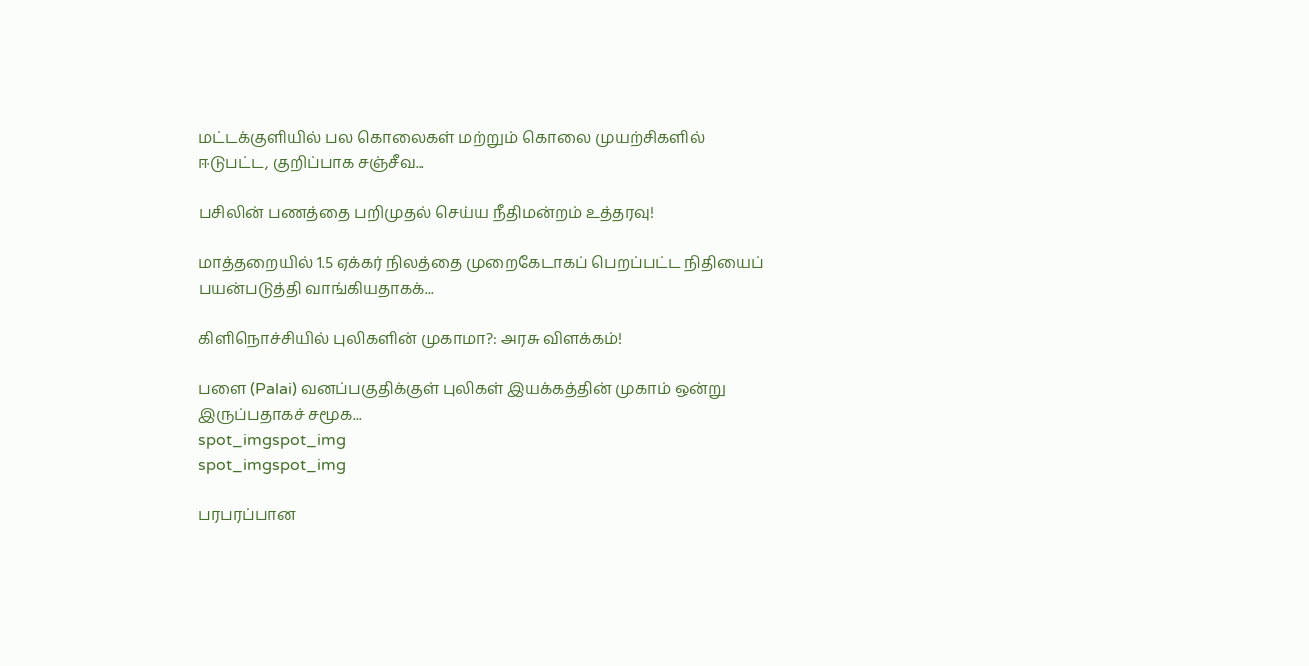மட்டக்குளியில் பல கொலைகள் மற்றும் கொலை முயற்சிகளில் ஈடுபட்ட, குறிப்பாக சஞ்சீவ...

பசிலின் பணத்தை பறிமுதல் செய்ய நீதிமன்றம் உத்தரவு!

மாத்தறையில் 1.5 ஏக்கர் நிலத்தை முறைகேடாகப் பெறப்பட்ட நிதியைப் பயன்படுத்தி வாங்கியதாகக்...

கிளிநொச்சியில் புலிகளின் முகாமா?: அரசு விளக்கம்!

பளை (Palai) வனப்பகுதிக்குள் புலிகள் இயக்கத்தின் முகாம் ஒன்று இருப்பதாகச் சமூக...
spot_imgspot_img
spot_imgspot_img

பரபரப்பான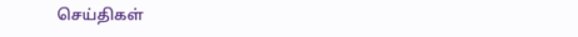செய்திகள்